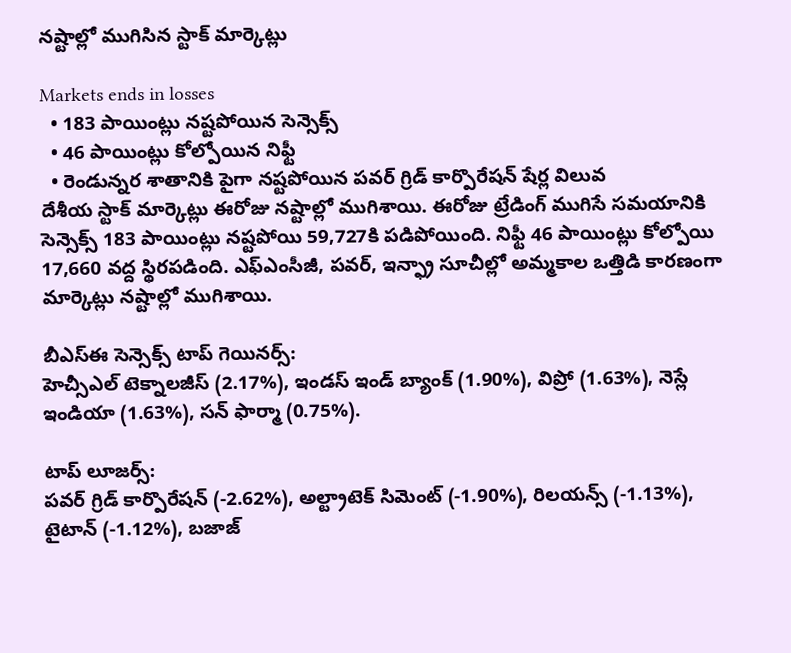నష్టాల్లో ముగిసిన స్టాక్ మార్కెట్లు

Markets ends in losses
  • 183 పాయింట్లు నష్టపోయిన సెన్సెక్స్
  • 46 పాయింట్లు కోల్పోయిన నిఫ్టీ
  • రెండున్నర శాతానికి పైగా నష్టపోయిన పవర్ గ్రిడ్ కార్పొరేషన్ షేర్ల విలువ
దేశీయ స్టాక్ మార్కెట్లు ఈరోజు నష్టాల్లో ముగిశాయి. ఈరోజు ట్రేడింగ్ ముగిసే సమయానికి సెన్సెక్స్ 183 పాయింట్లు నష్టపోయి 59,727కి పడిపోయింది. నిఫ్టీ 46 పాయింట్లు కోల్పోయి 17,660 వద్ద స్థిరపడింది. ఎఫ్ఎంసీజీ, పవర్, ఇన్ఫ్రా సూచీల్లో అమ్మకాల ఒత్తిడి కారణంగా మార్కెట్లు నష్టాల్లో ముగిశాయి.

బీఎస్ఈ సెన్సెక్స్ టాప్ గెయినర్స్:
హెచ్సీఎల్ టెక్నాలజీస్ (2.17%), ఇండస్ ఇండ్ బ్యాంక్ (1.90%), విప్రో (1.63%), నెస్లే ఇండియా (1.63%), సన్ ఫార్మా (0.75%).

టాప్ లూజర్స్:
పవర్ గ్రిడ్ కార్పొరేషన్ (-2.62%), అల్ట్రాటెక్ సిమెంట్ (-1.90%), రిలయన్స్ (-1.13%), టైటాన్ (-1.12%), బజాజ్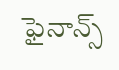ఫైనాన్స్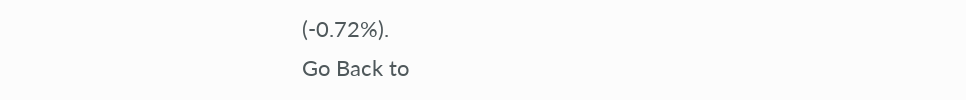(-0.72%).
Go Back to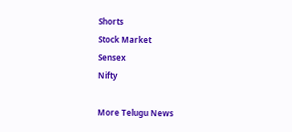Shorts
Stock Market
Sensex
Nifty

More Telugu News